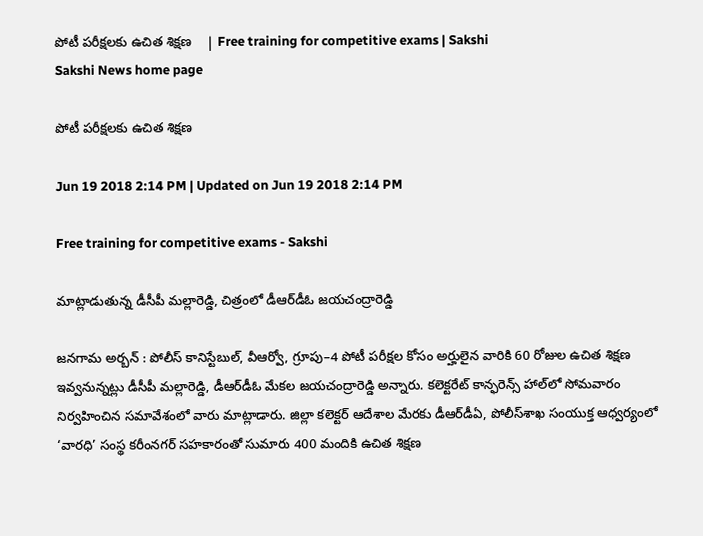పోటీ పరీక్షలకు ఉచిత శిక్షణ    | Free training for competitive exams | Sakshi
Sakshi News home page

పోటీ పరీక్షలకు ఉచిత శిక్షణ

Jun 19 2018 2:14 PM | Updated on Jun 19 2018 2:14 PM

Free training for competitive exams - Sakshi

మాట్లాడుతున్న డీసీపీ మల్లారెడ్డి, చిత్రంలో డీఆర్‌డీఓ జయచంద్రారెడ్డి

జనగామ అర్బన్‌ : పోలీస్‌ కానిస్టేబుల్, వీఆర్వో, గ్రూపు–4 పోటీ పరీక్షల కోసం అర్హులైన వారికి 60 రోజుల ఉచిత శిక్షణ ఇవ్వనున్నట్లు డీసీపీ మల్లారెడ్డి, డీఆర్‌డీఓ మేకల జయచంద్రారెడ్డి అన్నారు. కలెక్టరేట్‌ కాన్ఫరెన్స్‌ హాల్‌లో సోమవారం నిర్వహించిన సమావేశంలో వారు మాట్లాడారు. జిల్లా కలెక్టర్‌ ఆదేశాల మేరకు డీఆర్‌డీఏ, పోలీస్‌శాఖ సంయుక్త ఆధ్వర్యంలో ‘వారధి’ సంస్థ కరీంనగర్‌ సహకారంతో సుమారు 400 మందికి ఉచిత శిక్షణ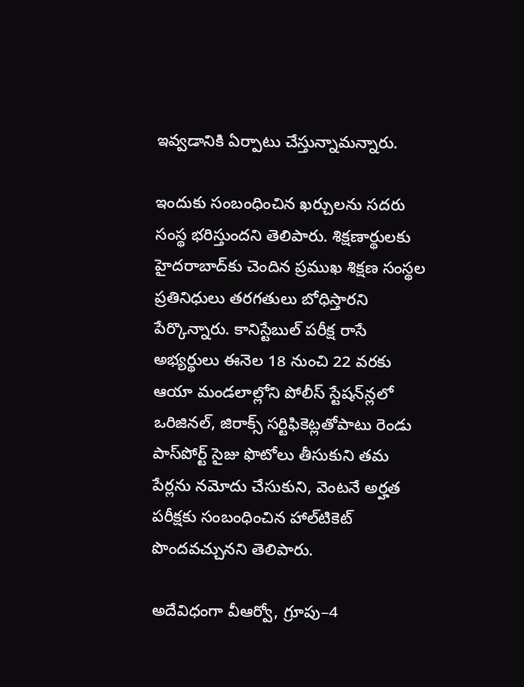ఇవ్వడానికి ఏర్పాటు చేస్తున్నామన్నారు.

ఇందుకు సంబంధించిన ఖర్చులను సదరు సంస్థ భరిస్తుందని తెలిపారు. శిక్షణార్థులకు హైదరాబాద్‌కు చెందిన ప్రముఖ శిక్షణ సంస్థల ప్రతినిధులు తరగతులు బోధిస్తారని పేర్కొన్నారు. కానిస్టేబుల్‌ పరీక్ష రాసే అభ్యర్థులు ఈనెల 18 నుంచి 22 వరకు ఆయా మండలాల్లోని పోలీస్‌ స్టేషన్‌న్లలో ఒరిజినల్, జిరాక్స్‌ సర్టిఫికెట్లతోపాటు రెండు పాస్‌పోర్ట్‌ సైజు ఫొటోలు తీసుకుని తమ పేర్లను నమోదు చేసుకుని, వెంటనే అర్హత పరీక్షకు సంబంధించిన హాల్‌టికెట్‌ పొందవచ్చునని తెలిపారు.

అదేవిధంగా వీఆర్వో, గ్రూపు–4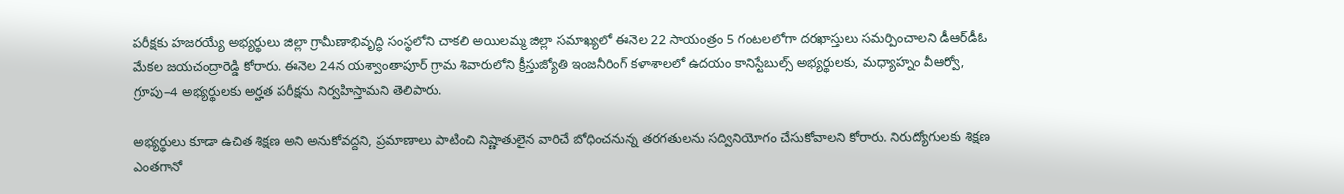పరీక్షకు హజరయ్యే అభ్యర్థులు జిల్లా గ్రామీణాభివృద్ధి సంస్థలోని చాకలి అయిలమ్మ జిల్లా సమాఖ్యలో ఈనెల 22 సాయంత్రం 5 గంటలలోగా దరఖాస్తులు సమర్పించాలని డీఆర్‌డీఓ మేకల జయచంద్రారెడ్డి కోరారు. ఈనెల 24న యశ్వాంతాపూర్‌ గ్రామ శివారులోని క్రీస్తుజ్యోతి ఇంజనీరింగ్‌ కళాశాలలో ఉదయం కానిస్టేబుల్స్‌ అభ్యర్థులకు, మధ్యాహ్నం వీఆర్వో, గ్రూపు–4 అభ్యర్థులకు అర్హత పరీక్షను నిర్వహిస్తామని తెలిపారు.

అభ్యర్థులు కూడా ఉచిత శిక్షణ అని అనుకోవద్దని, ప్రమాణాలు పాటించి నిష్ణాతులైన వారిచే బోధించనున్న తరగతులను సద్వినియోగం చేసుకోవాలని కోరారు. నిరుద్యోగులకు శిక్షణ ఎంతగానో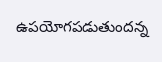ఉపయోగపడుతుందన్న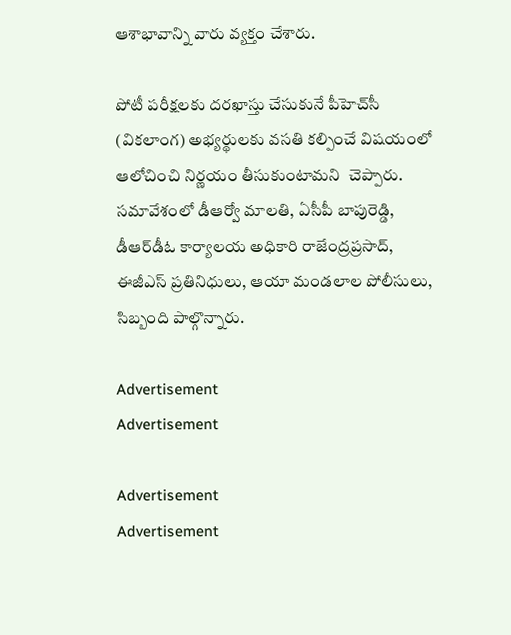ఆశాభావాన్ని వారు వ్యక్తం చేశారు.

పోటీ పరీక్షలకు దరఖాస్తు చేసుకునే పీహెచ్‌సీ (వికలాంగ) అభ్యర్థులకు వసతి కల్పించే విషయంలో ఆలోచించి నిర్ణయం తీసుకుంటామని  చెప్పారు. సమావేశంలో డీఆర్వో మాలతి, ఏసీపీ బాపురెడ్డి, డీఆర్‌డీఓ కార్యాలయ అధికారి రాజేంద్రప్రసాద్, ఈజీఎస్‌ ప్రతినిధులు, ఆయా మండలాల పోలీసులు, సిబ్బంది పాల్గొన్నారు.

Advertisement
Advertisement

Advertisement
Advertisement